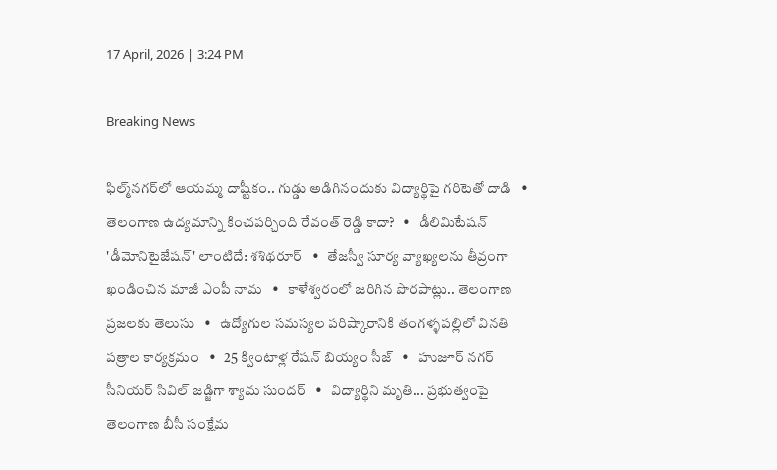17 April, 2026 | 3:24 PM

Breaking News

ఫిల్మ్‌నగర్‌లో ఆయమ్మ దాష్టీకం.. గుడ్డు అడిగినందుకు విద్యార్థిపై గరిటెతో దాడి   •   తెలంగాణ ఉద్యమాన్ని కించపర్చింది రేవంత్ రెడ్డి కాదా?   •   డీలిమిటేషన్ 'డీమోనిటైజేషన్' లాంటిదే: శశిథరూర్   •   తేజస్వీ సూర్య వ్యాఖ్యలను తీవ్రంగా ఖండించిన మాజీ ఎంపీ నామ   •   కాళేశ్వరంలో జరిగిన పొరపాట్లు.. తెలంగాణ ప్రజలకు తెలుసు   •   ఉద్యోగుల సమస్యల పరిష్కారానికి తంగళ్ళపల్లిలో వినతి పత్రాల కార్యక్రమం   •   25 క్వింటాళ్ల రేషన్ బియ్యం సీజ్   •   హుజూర్ నగర్ సీనియర్ సివిల్ జడ్జిగా శ్యామ సుందర్   •   విద్యార్థిని మృతి... ప్రభుత్వంపై తెలంగాణ బీసీ సంక్షేమ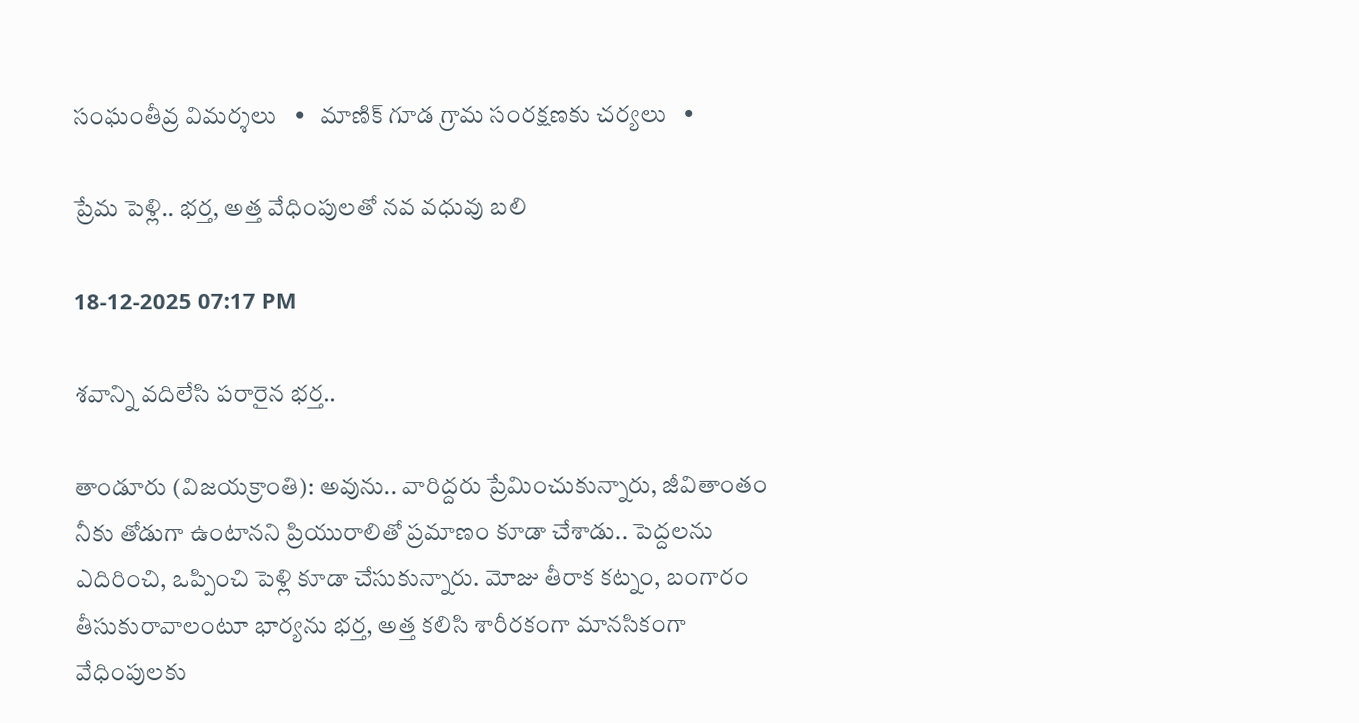సంఘంతీవ్ర విమర్శలు   •   మాణిక్ గూడ గ్రామ సంరక్షణకు చర్యలు   •

ప్రేమ పెళ్లి.. భర్త, అత్త వేధింపులతో నవ వధువు బలి

18-12-2025 07:17 PM

శవాన్ని వదిలేసి పరారైన భర్త..

తాండూరు (విజయక్రాంతి): అవును.. వారిద్దరు ప్రేమించుకున్నారు, జీవితాంతం నీకు తోడుగా ఉంటానని ప్రియురాలితో ప్రమాణం కూడా చేశాడు.. పెద్దలను ఎదిరించి, ఒప్పించి పెళ్లి కూడా చేసుకున్నారు. మోజు తీరాక కట్నం, బంగారం తీసుకురావాలంటూ భార్యను భర్త, అత్త కలిసి శారీరకంగా మానసికంగా వేధింపులకు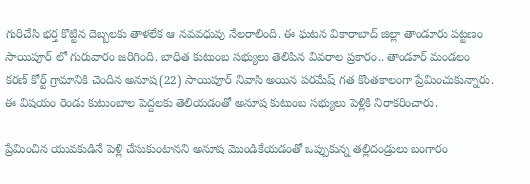గురిచేసి భర్త కొట్టిన దెబ్బలకు తాళలేక ఆ నవవధువు నేలరాలింది. ఈ ఘటన వికారాబాద్ జిల్లా తాండూరు పట్టణం సాయిపూర్ లో గురువారం జరిగింది. బాధిత కుటుంబ సభ్యులు తెలిపిన వివరాల ప్రకారం.. తాండూర్ మండలం కరణ్ కోర్ట్ గ్రామానికి చెందిన అనూష(22) సాయిపూర్ నివాసి అయిన పరమేష్ గత కొంతకాలంగా ప్రేమించుకున్నారు. ఈ విషయం రెండు కుటుంబాల పెద్దలకు తెలియడంతో అనూష కుటుంబ సభ్యులు పెళ్లికి నిరాకరించారు.

ప్రేమించిన యువకుడినే పెళ్లి చేసుకుంటానని అనూష మొండికేయడంతో ఒప్పుకున్న తల్లిదండ్రులు బంగారం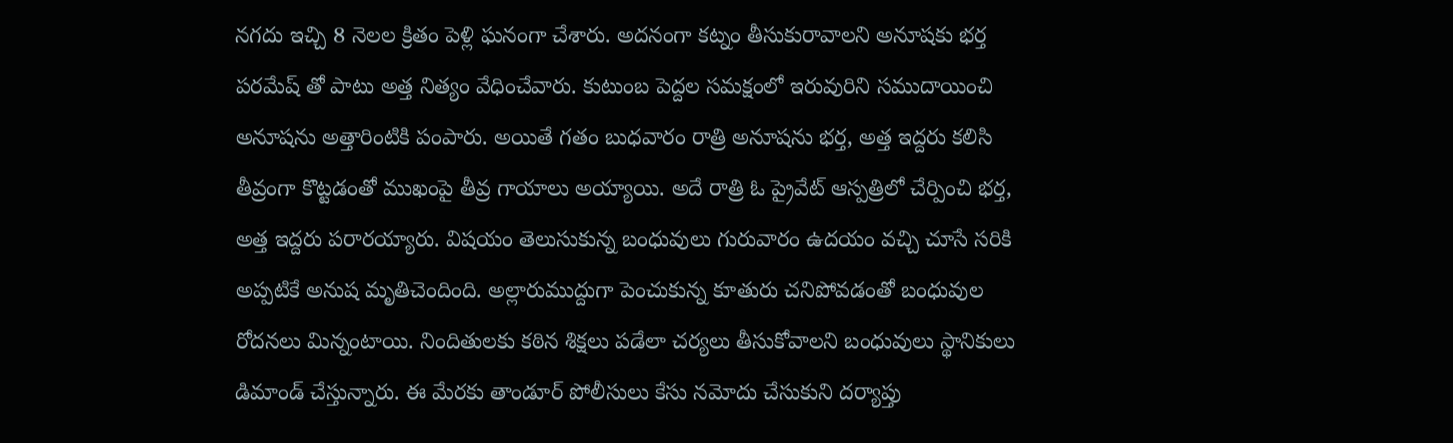నగదు ఇచ్చి 8 నెలల క్రితం పెళ్లి ఘనంగా చేశారు. అదనంగా కట్నం తీసుకురావాలని అనూషకు భర్త పరమేష్ తో పాటు అత్త నిత్యం వేధించేవారు. కుటుంబ పెద్దల సమక్షంలో ఇరువురిని సముదాయించి అనూషను అత్తారింటికి పంపారు. అయితే గతం బుధవారం రాత్రి అనూషను భర్త, అత్త ఇద్దరు కలిసి తీవ్రంగా కొట్టడంతో ముఖంపై తీవ్ర గాయాలు అయ్యాయి. అదే రాత్రి ఓ ప్రైవేట్ ఆస్పత్రిలో చేర్పించి భర్త, అత్త ఇద్దరు పరారయ్యారు. విషయం తెలుసుకున్న బంధువులు గురువారం ఉదయం వచ్చి చూసే సరికి అప్పటికే అనుష మృతిచెందింది. అల్లారుముద్దుగా పెంచుకున్న కూతురు చనిపోవడంతో బంధువుల రోదనలు మిన్నంటాయి. నిందితులకు కఠిన శిక్షలు పడేలా చర్యలు తీసుకోవాలని బంధువులు స్థానికులు డిమాండ్ చేస్తున్నారు. ఈ మేరకు తాండూర్ పోలీసులు కేసు నమోదు చేసుకుని దర్యాప్తు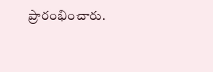ప్రారంభించారు.